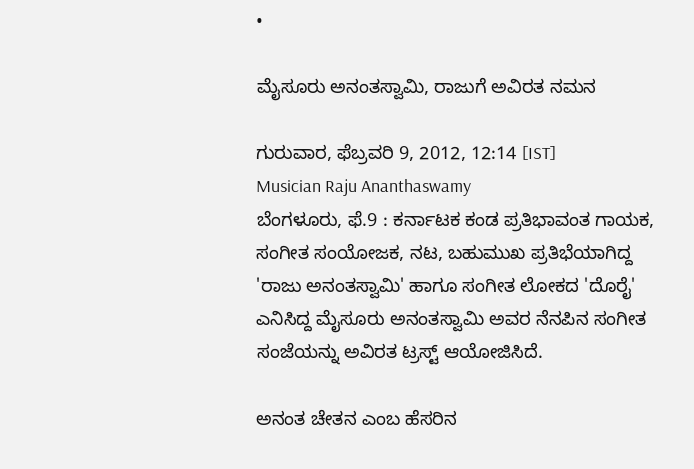•

ಮೈಸೂರು ಅನಂತಸ್ವಾಮಿ, ರಾಜುಗೆ ಅವಿರತ ನಮನ

ಗುರುವಾರ, ಫೆಬ್ರವರಿ 9, 2012, 12:14 [IST]
Musician Raju Ananthaswamy
ಬೆಂಗಳೂರು, ಫೆ.9 : ಕರ್ನಾಟಕ ಕಂಡ ಪ್ರತಿಭಾವಂತ ಗಾಯಕ, ಸಂಗೀತ ಸಂಯೋಜಕ, ನಟ, ಬಹುಮುಖ ಪ್ರತಿಭೆಯಾಗಿದ್ದ 'ರಾಜು ಅನಂತಸ್ವಾಮಿ' ಹಾಗೂ ಸಂಗೀತ ಲೋಕದ 'ದೊರೈ' ಎನಿಸಿದ್ದ ಮೈಸೂರು ಅನಂತಸ್ವಾಮಿ ಅವರ ನೆನಪಿನ ಸಂಗೀತ ಸಂಜೆಯನ್ನು ಅವಿರತ ಟ್ರಸ್ಟ್ ಆಯೋಜಿಸಿದೆ.

ಅನಂತ ಚೇತನ ಎಂಬ ಹೆಸರಿನ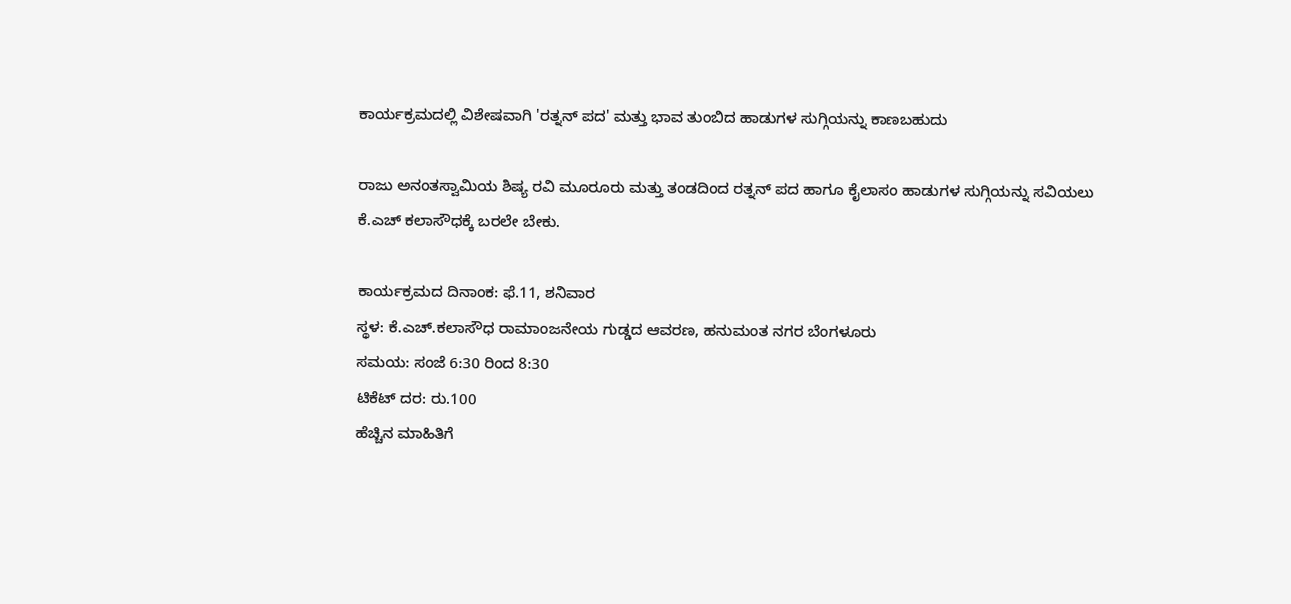ಕಾರ್ಯಕ್ರಮದಲ್ಲಿ ವಿಶೇಷವಾಗಿ 'ರತ್ನನ್ ಪದ' ಮತ್ತು ಭಾವ ತುಂಬಿದ ಹಾಡುಗಳ ಸುಗ್ಗಿಯನ್ನು ಕಾಣಬಹುದು

ರಾಜು ಅನಂತಸ್ವಾಮಿಯ ಶಿಷ್ಯ ರವಿ ಮೂರೂರು ಮತ್ತು ತಂಡದಿಂದ ರತ್ನನ್ ಪದ ಹಾಗೂ ಕೈಲಾಸಂ ಹಾಡುಗಳ ಸುಗ್ಗಿಯನ್ನು ಸವಿಯಲು ಕೆ.ಎಚ್ ಕಲಾಸೌಧಕ್ಕೆ ಬರಲೇ ಬೇಕು.

ಕಾರ್ಯಕ್ರಮದ ದಿನಾಂಕ: ಫೆ.11, ಶನಿವಾರ
ಸ್ಥಳ: ಕೆ.ಎಚ್.ಕಲಾಸೌಧ ರಾಮಾಂಜನೇಯ ಗುಡ್ಡದ ಆವರಣ, ಹನುಮಂತ ನಗರ ಬೆಂಗಳೂರು
ಸಮಯ: ಸಂಜೆ 6:30 ರಿಂದ 8:30
ಟಿಕೆಟ್ ದರ: ರು.100
ಹೆಚ್ಚಿನ ಮಾಹಿತಿಗೆ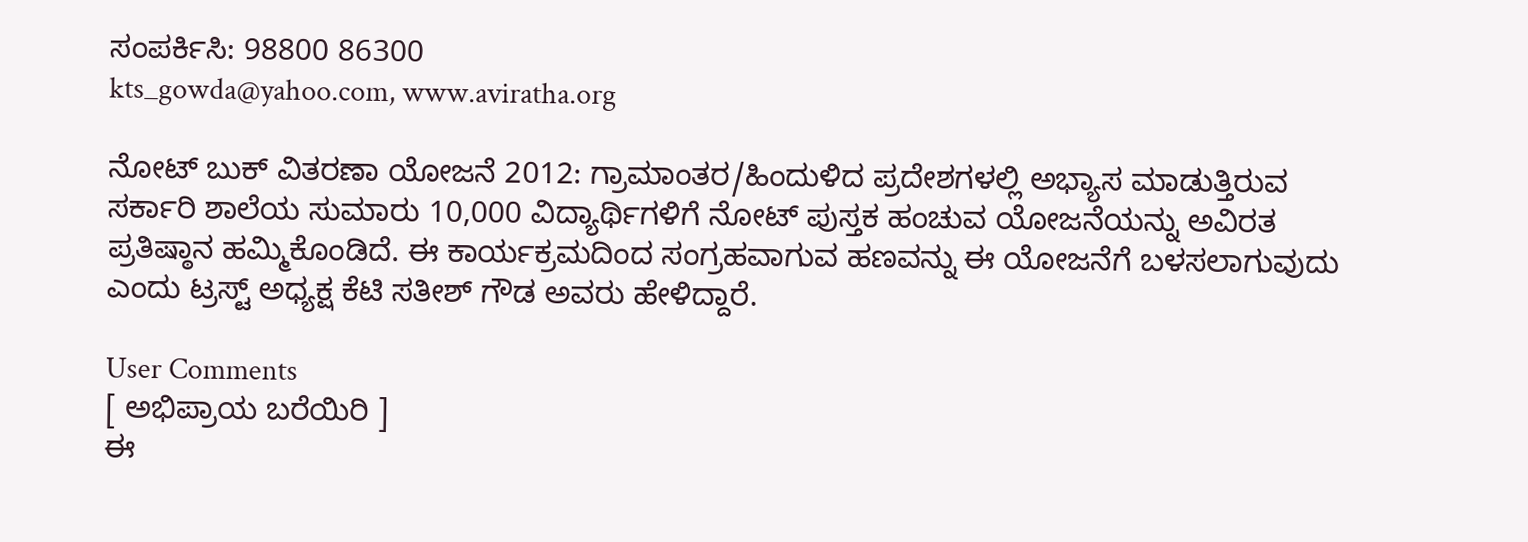ಸಂಪರ್ಕಿಸಿ: 98800 86300
kts_gowda@yahoo.com, www.aviratha.org

ನೋಟ್ ಬುಕ್ ವಿತರಣಾ ಯೋಜನೆ 2012: ಗ್ರಾಮಾಂತರ/ಹಿಂದುಳಿದ ಪ್ರದೇಶಗಳಲ್ಲಿ ಅಭ್ಯಾಸ ಮಾಡುತ್ತಿರುವ ಸರ್ಕಾರಿ ಶಾಲೆಯ ಸುಮಾರು 10,000 ವಿದ್ಯಾರ್ಥಿಗಳಿಗೆ ನೋಟ್ ಪುಸ್ತಕ ಹಂಚುವ ಯೋಜನೆಯನ್ನು ಅವಿರತ ಪ್ರತಿಷ್ಠಾನ ಹಮ್ಮಿಕೊಂಡಿದೆ. ಈ ಕಾರ್ಯಕ್ರಮದಿಂದ ಸಂಗ್ರಹವಾಗುವ ಹಣವನ್ನು ಈ ಯೋಜನೆಗೆ ಬಳಸಲಾಗುವುದು ಎಂದು ಟ್ರಸ್ಟ್ ಅಧ್ಯಕ್ಷ ಕೆಟಿ ಸತೀಶ್ ಗೌಡ ಅವರು ಹೇಳಿದ್ದಾರೆ.

User Comments
[ ಅಭಿಪ್ರಾಯ ಬರೆಯಿರಿ ]
ಈ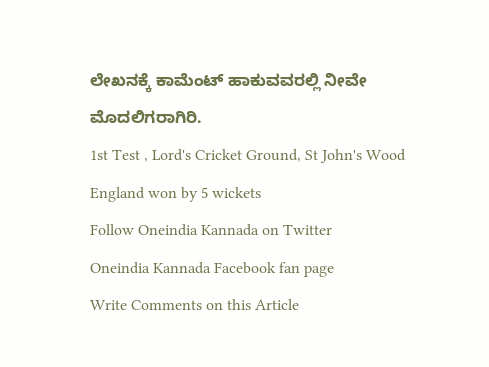ಲೇಖನಕ್ಕೆ ಕಾಮೆಂಟ್ ಹಾಕುವವರಲ್ಲಿ ನೀವೇ ಮೊದಲಿಗರಾಗಿರಿ.
1st Test , Lord's Cricket Ground, St John's Wood
England won by 5 wickets
Follow Oneindia Kannada on Twitter
Oneindia Kannada Facebook fan page
Write Comments on this Article